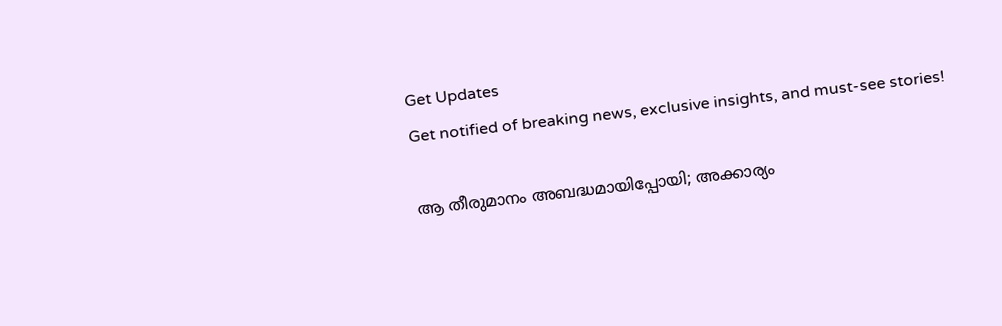Get Updates
Get notified of breaking news, exclusive insights, and must-see stories!

ആ തീരുമാനം അബദ്ധമായിപ്പോയി; അക്കാര്യം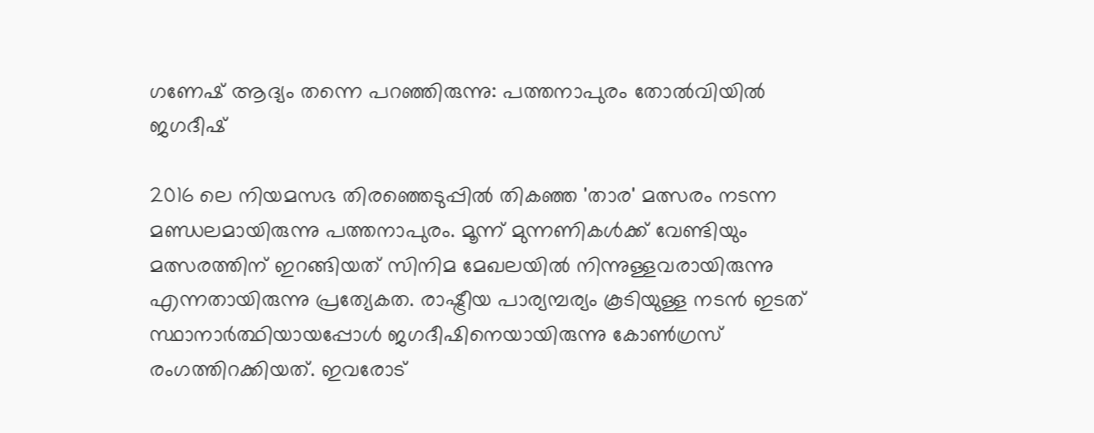ഗണേഷ് ആദ്യം തന്നെ പറഞ്ഞിരുന്നു: പത്തനാപുരം തോല്‍വിയില്‍ ജഗദീഷ്

2016 ലെ നിയമസഭ തിരഞ്ഞെടുപ്പില്‍ തികഞ്ഞ 'താര' മത്സരം നടന്ന മണ്ഡലമായിരുന്നു പത്തനാപുരം. മൂന്ന് മുന്നണികള്‍ക്ക് വേണ്ടിയും മത്സരത്തിന് ഇറങ്ങിയത് സിനിമ മേഖലയില്‍ നിന്നുള്ളവരായിരുന്നു എന്നതായിരുന്നു പ്രത്യേകത. രാഷ്ട്രീയ പാര്യമ്പര്യം കൂടിയുള്ള നടന്‍ ഇടത് സ്ഥാനാർത്ഥിയായപ്പോള്‍ ജഗദീഷിനെയായിരുന്നു കോണ്‍ഗ്രസ് രംഗത്തിറക്കിയത്. ഇവരോട്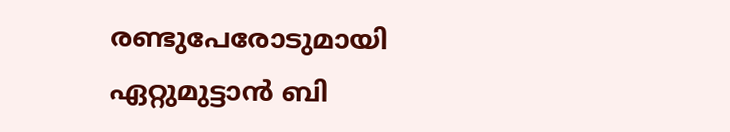രണ്ടുപേരോടുമായി ഏറ്റുമുട്ടാന്‍ ബി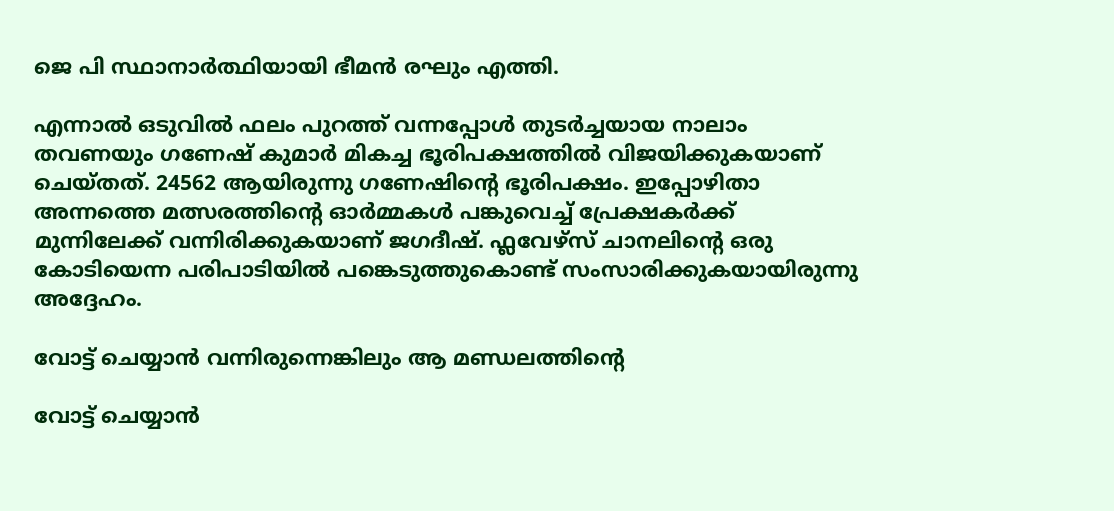ജെ പി സ്ഥാനാർത്ഥിയായി ഭീമന്‍ രഘും എത്തി.

എന്നാല്‍ ഒടുവില്‍ ഫലം പുറത്ത് വന്നപ്പോള്‍ തുടർച്ചയായ നാലാം തവണയും ഗണേഷ് കുമാർ മികച്ച ഭൂരിപക്ഷത്തില്‍ വിജയിക്കുകയാണ് ചെയ്തത്. 24562 ആയിരുന്നു ഗണേഷിന്റെ ഭൂരിപക്ഷം. ഇപ്പോഴിതാ അന്നത്തെ മത്സരത്തിന്റെ ഓർമ്മകള്‍ പങ്കുവെച്ച് പ്രേക്ഷകർക്ക് മുന്നിലേക്ക് വന്നിരിക്കുകയാണ് ജഗദീഷ്. ഫ്ലവേഴ്സ് ചാനലിന്റെ ഒരു കോടിയെന്ന പരിപാടിയില്‍ പങ്കെടുത്തുകൊണ്ട് സംസാരിക്കുകയായിരുന്നു അദ്ദേഹം.

വോട്ട് ചെയ്യാന്‍ വന്നിരുന്നെങ്കിലും ആ മണ്ഡലത്തിന്റെ

വോട്ട് ചെയ്യാന്‍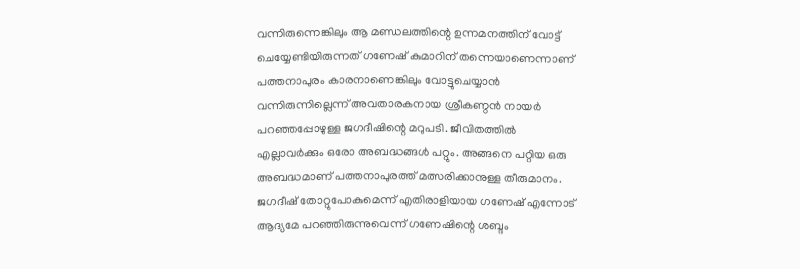വന്നിരുന്നെങ്കിലും ആ മണ്ഡലത്തിന്റെ ഉന്നമനത്തിന് വോട്ട് ചെയ്യേണ്ടിയിരുന്നത് ഗണേഷ് കുമാറിന് തന്നെയാണെന്നാണ് പത്തനാപുരം കാരനാണെങ്കിലും വോട്ടുചെയ്യാന്‍ വന്നിരുന്നില്ലെന്ന് അവതാരകനായ ശ്രീകണ്ഠന്‍ നായർ പറഞ്ഞപ്പോഴുള്ള ജഗദീഷിന്റെ മറുപടി. ജീവിതത്തില്‍ എല്ലാവർക്കും ഒരോ അബദ്ധങ്ങള്‍ പറ്റും. അങ്ങനെ പറ്റിയ ഒരു അബദ്ധമാണ് പത്തനാപുരത്ത് മത്സരിക്കാനുള്ള തീരുമാനം. ജഗദീഷ് തോറ്റുപോകുമെന്ന് എതിരാളിയായ ഗണേഷ് എന്നോട് ആദ്യമേ പറഞ്ഞിരുന്നുവെന്ന് ഗണേഷിന്റെ ശബ്ദം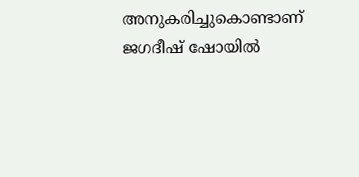അനുകരിച്ചുകൊണ്ടാണ് ജഗദീഷ് ഷോയില്‍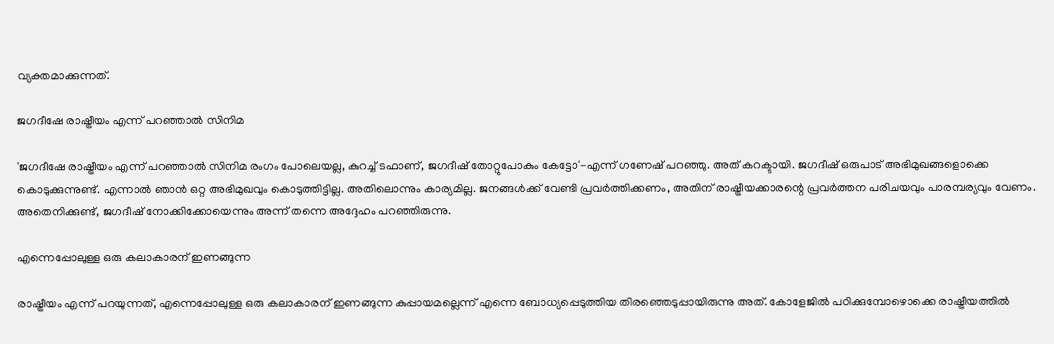വ്യക്തമാക്കുന്നത്.

ജഗദീഷേ രാഷ്ട്രീയം എന്ന് പറഞ്ഞാല്‍ സിനിമ

'ജഗദീഷേ രാഷ്ട്രീയം എന്ന് പറഞ്ഞാല്‍ സിനിമ രംഗം പോലെയല്ല, കുറച്ച് ടഫാണ്, ജഗദീഷ് തോറ്റുപോകും കേട്ടോ'-എന്ന് ഗണേഷ് പറഞ്ഞു. അത് കറക്ടായി. ജഗദീഷ് ഒരുപാട് അഭിമുഖങ്ങളൊക്കെ കൊടുക്കുന്നുണ്ട്. എന്നാല്‍ ഞാന്‍ ഒറ്റ അഭിമുഖവും കൊടുത്തിട്ടില്ല. അതിലൊന്നും കാര്യമില്ല. ജനങ്ങള്‍ക്ക് വേണ്ടി പ്രവർത്തിക്കണം, അതിന് രാഷ്ട്രീയക്കാരന്റെ പ്രവർത്തന പരിചയവും പാരമ്പര്യവും വേണം. അതെനിക്കുണ്ട്, ജഗദീഷ് നോക്കിക്കോയെന്നും അന്ന് തന്നെ അദ്ദേഹം പറഞ്ഞിരുന്നു.

എന്നെപ്പോലുള്ള ഒരു കലാകാരന് ഇണങ്ങുന്ന

രാഷ്ട്രീയം എന്ന് പറയുന്നത്, എന്നെപ്പോലുള്ള ഒരു കലാകാരന് ഇണങ്ങുന്ന കുപ്പായമല്ലെന്ന് എന്നെ ബോധ്യപ്പെടുത്തിയ തിരഞ്ഞെടുപ്പായിരുന്നു അത്. കോളേജില്‍ പഠിക്കുമ്പോഴൊക്കെ രാഷ്ട്രീയത്തില്‍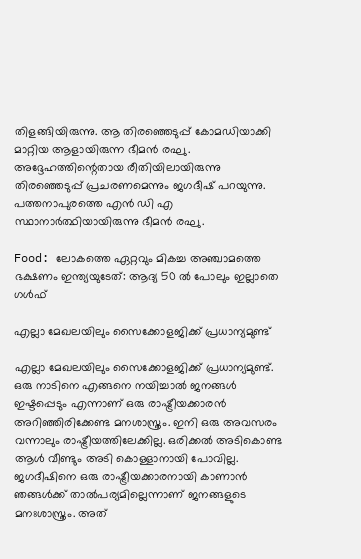തിളങ്ങിയിരുന്നു. ആ തിരഞ്ഞെടുപ്പ് കോമഡിയാക്കി മാറ്റിയ ആളായിരുന്ന ഭീമന്‍ രഘു. അദ്ദേഹത്തിന്റെതായ രീതിയിലായിരുന്നു തിരഞ്ഞെടുപ്പ് പ്രചരണമെന്നും ജഗദീഷ് പറയുന്നു. പത്തനാപുരത്തെ എന്‍ ഡി എ സ്ഥാനാർത്ഥിയായിരുന്നു ഭീമന്‍ രഘു.

Food: ലോകത്തെ ഏറ്റവും മികച്ച അഞ്ചാമത്തെ ഭക്ഷണം ഇന്ത്യയുടേത്: ആദ്യ 50 ല്‍ പോലും ഇല്ലാതെ ഗള്‍ഫ്

എല്ലാ മേഖലയിലും സൈക്കോളജിക്ക് പ്രധാന്യമുണ്ട്

എല്ലാ മേഖലയിലും സൈക്കോളജിക്ക് പ്രധാന്യമുണ്ട്. ഒരു നാടിനെ എങ്ങനെ നയിച്ചാല്‍ ജനങ്ങള്‍ ഇഷ്ടപ്പെടും എന്നാണ് ഒരു രാഷ്ട്രീയക്കാരന്‍ അറിഞ്ഞിരിക്കേണ്ട മനശാസ്ത്രം. ഇനി ഒരു അവസരം വന്നാലും രാഷ്ട്രീയത്തിലേക്കില്ല. ഒരിക്കല്‍ അടികൊണ്ട ആള്‍ വീണ്ടും അടി കൊള്ളാനായി പോവില്ല. ജഗദീഷിനെ ഒരു രാഷ്ട്രീയക്കാരനായി കാണാന്‍ ഞങ്ങള്‍ക്ക് താല്‍പര്യമില്ലെന്നാണ് ജനങ്ങളുടെ മനഃശാസ്ത്രം. അത്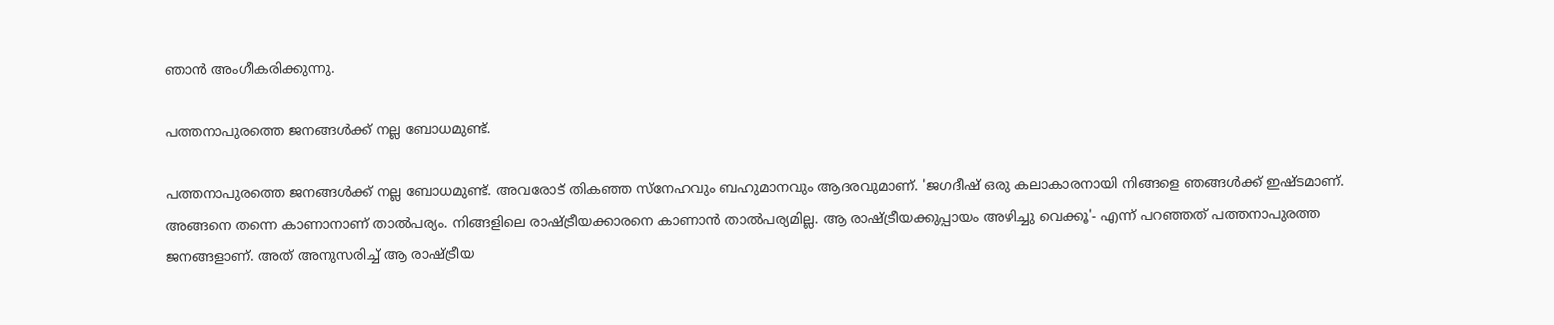ഞാന്‍ അംഗീകരിക്കുന്നു.

പത്തനാപുരത്തെ ജനങ്ങള്‍ക്ക് നല്ല ബോധമുണ്ട്.

പത്തനാപുരത്തെ ജനങ്ങള്‍ക്ക് നല്ല ബോധമുണ്ട്. അവരോട് തികഞ്ഞ സ്നേഹവും ബഹുമാനവും ആദരവുമാണ്. 'ജഗദീഷ് ഒരു കലാകാരനായി നിങ്ങളെ ഞങ്ങള്‍ക്ക് ഇഷ്ടമാണ്. അങ്ങനെ തന്നെ കാണാനാണ് താല്‍പര്യം. നിങ്ങളിലെ രാഷ്ട്രീയക്കാരനെ കാണാന്‍ താല്‍പര്യമില്ല. ആ രാഷ്ട്രീയക്കുപ്പായം അഴിച്ചു വെക്കൂ'- എന്ന് പറഞ്ഞത് പത്തനാപുരത്ത ജനങ്ങളാണ്. അത് അനുസരിച്ച് ആ രാഷ്ട്രീയ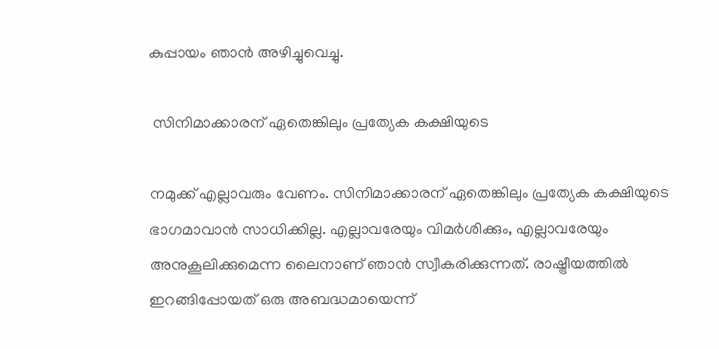കുപ്പായം ഞാന്‍ അഴിച്ചുവെച്ചു.

 സിനിമാക്കാരന് ഏതെങ്കിലും പ്രത്യേക കക്ഷിയുടെ

നമുക്ക് എല്ലാവരും വേണം. സിനിമാക്കാരന് ഏതെങ്കിലും പ്രത്യേക കക്ഷിയുടെ ഭാഗമാവാന്‍ സാധിക്കില്ല. എല്ലാവരേയും വിമർശിക്കും, എല്ലാവരേയും അനുകൂലിക്കുമെന്ന ലൈനാണ് ഞാന്‍ സ്വീകരിക്കുന്നത്. രാഷ്ട്രീയത്തില്‍ ഇറങ്ങിപ്പോയത് ഒരു അബദ്ധമായെന്ന്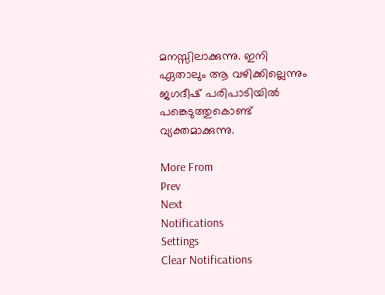മനസ്സിലാക്കുന്നു. ഇനി ഏതാലും ആ വഴിക്കില്ലെന്നും ജഗദീഷ് പരിപാടിയില്‍ പങ്കെടുത്തുകൊണ്ട് വ്യക്തമാക്കുന്നു.

More From
Prev
Next
Notifications
Settings
Clear Notifications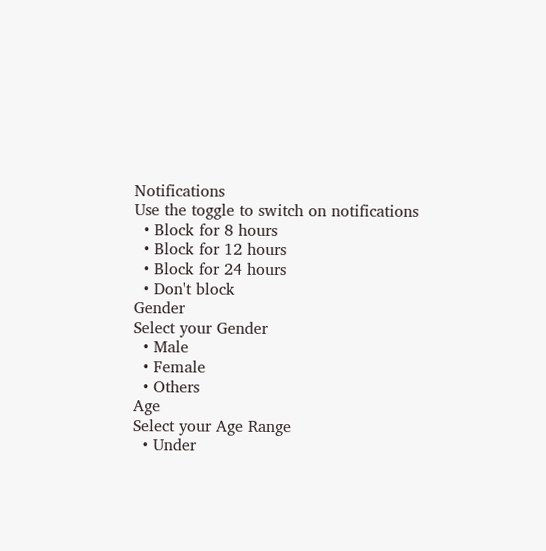Notifications
Use the toggle to switch on notifications
  • Block for 8 hours
  • Block for 12 hours
  • Block for 24 hours
  • Don't block
Gender
Select your Gender
  • Male
  • Female
  • Others
Age
Select your Age Range
  • Under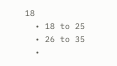18
  • 18 to 25
  • 26 to 35
  •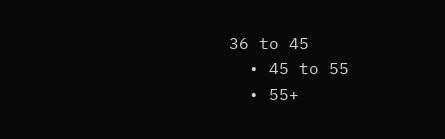36 to 45
  • 45 to 55
  • 55+